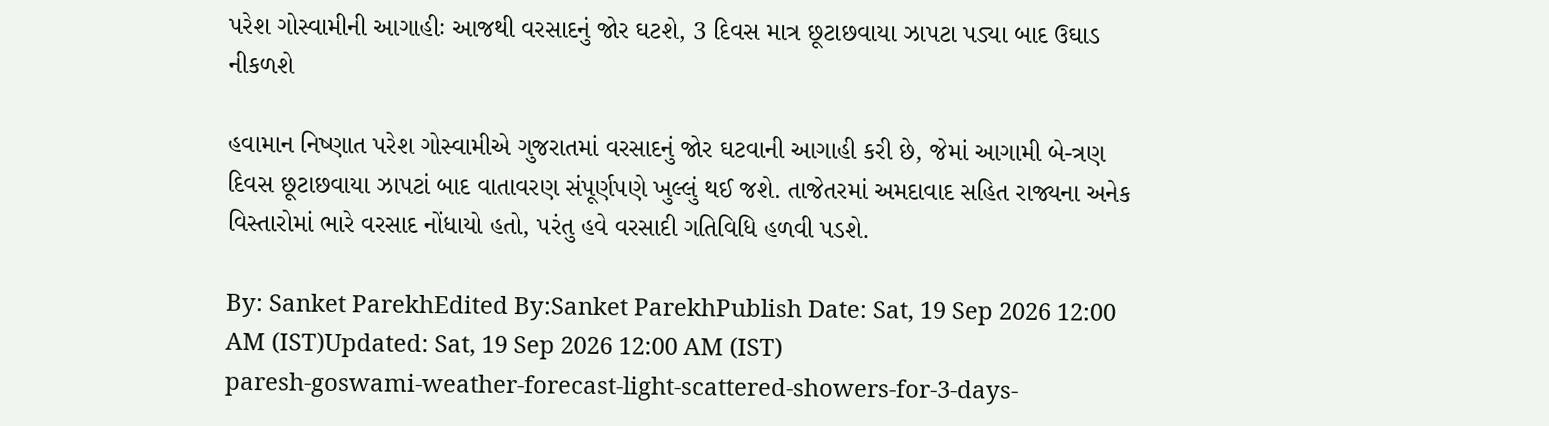પરેશ ગોસ્વામીની આગાહીઃ આજથી વરસાદનું જોર ઘટશે, 3 દિવસ માત્ર છૂટાછવાયા ઝાપટા પડ્યા બાદ ઉઘાડ નીકળશે

હવામાન નિષ્ણાત પરેશ ગોસ્વામીએ ગુજરાતમાં વરસાદનું જોર ઘટવાની આગાહી કરી છે, જેમાં આગામી બે-ત્રણ દિવસ છૂટાછવાયા ઝાપટાં બાદ વાતાવરણ સંપૂર્ણપણે ખુલ્લું થઈ જશે. તાજેતરમાં અમદાવાદ સહિત રાજ્યના અનેક વિસ્તારોમાં ભારે વરસાદ નોંધાયો હતો, પરંતુ હવે વરસાદી ગતિવિધિ હળવી પડશે.

By: Sanket ParekhEdited By:Sanket ParekhPublish Date: Sat, 19 Sep 2026 12:00 AM (IST)Updated: Sat, 19 Sep 2026 12:00 AM (IST)
paresh-goswami-weather-forecast-light-scattered-showers-for-3-days-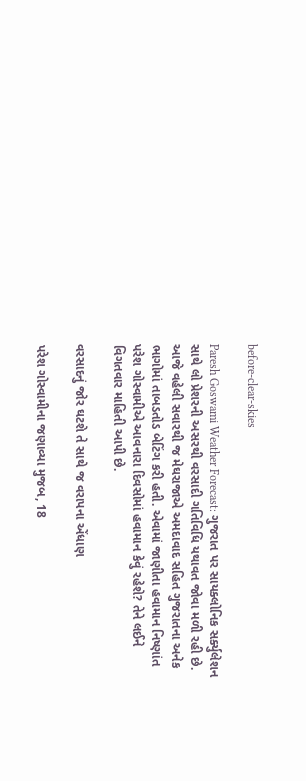before-clear-skies

Paresh Goswami Weather Forecast: ગુજરાત પર સાયક્લોનિક સર્ક્યુલેશન સાથે લો પ્રેશરની અસરથી વરસાદી ગતિવિધિ યથાવત જોવા મળી રહી છે. આજે વહેલી સવારથી જ મેઘરાજાએ અમદાવાદ સહિત ગુજરાતના અનેક ભાગોમાં તાબડતોડ બેટિંગ કરી હતી. એવામાં જાણીતા હવામાન નિષ્ણાંત પરેશ ગોસ્વામીએ આવનારા દિવસોમાં હવામાન કેવું રહેશે? તેને લઈને વિગતવાર માહિતી આપી છે.

વરસાદનું જોર ઘટશે તે સાથે જ વરાપના એંધાણ

પરેશ ગોસ્વામીના જણાવ્યા મુજબ, 18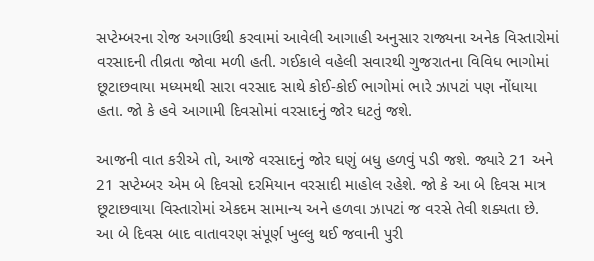સપ્ટેમ્બરના રોજ અગાઉથી કરવામાં આવેલી આગાહી અનુસાર રાજ્યના અનેક વિસ્તારોમાં વરસાદની તીવ્રતા જોવા મળી હતી. ગઈકાલે વહેલી સવારથી ગુજરાતના વિવિધ ભાગોમાં છૂટાછવાયા મધ્યમથી સારા વરસાદ સાથે કોઈ-કોઈ ભાગોમાં ભારે ઝાપટાં પણ નોંધાયા હતા. જો કે હવે આગામી દિવસોમાં વરસાદનું જોર ઘટતું જશે.

આજની વાત કરીએ તો, આજે વરસાદનું જોર ઘણું બધુ હળવું પડી જશે. જ્યારે 21 અને 21 સપ્ટેમ્બર એમ બે દિવસો દરમિયાન વરસાદી માહોલ રહેશે. જો કે આ બે દિવસ માત્ર છૂટાછવાયા વિસ્તારોમાં એકદમ સામાન્ય અને હળવા ઝાપટાં જ વરસે તેવી શક્યતા છે. આ બે દિવસ બાદ વાતાવરણ સંપૂર્ણ ખુલ્લુ થઈ જવાની પુરી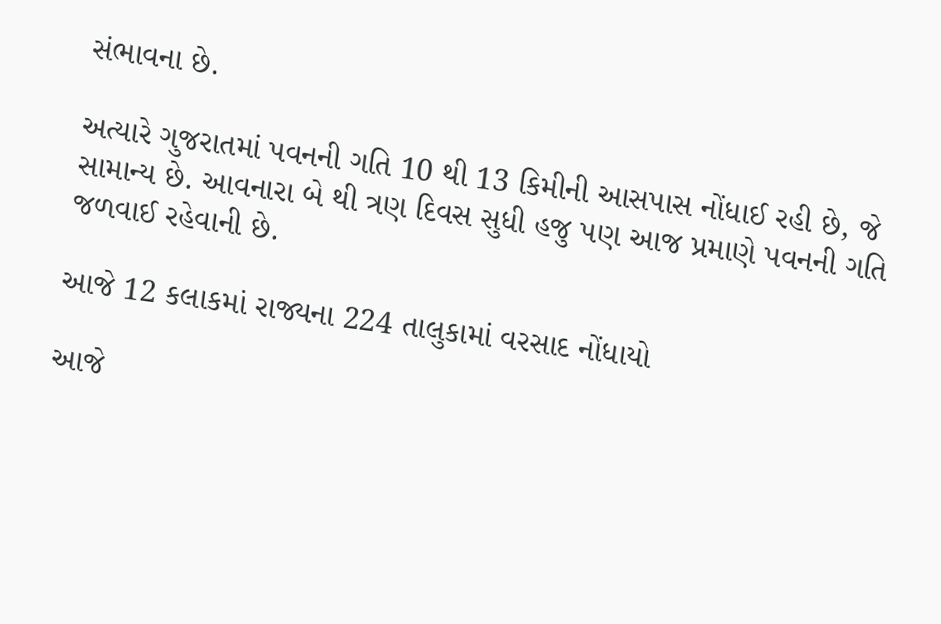સંભાવના છે.

અત્યારે ગુજરાતમાં પવનની ગતિ 10 થી 13 કિમીની આસપાસ નોંધાઈ રહી છે, જે સામાન્ય છે. આવનારા બે થી ત્રણ દિવસ સુધી હજુ પણ આજ પ્રમાણે પવનની ગતિ જળવાઈ રહેવાની છે.

આજે 12 કલાકમાં રાજ્યના 224 તાલુકામાં વરસાદ નોંધાયો

આજે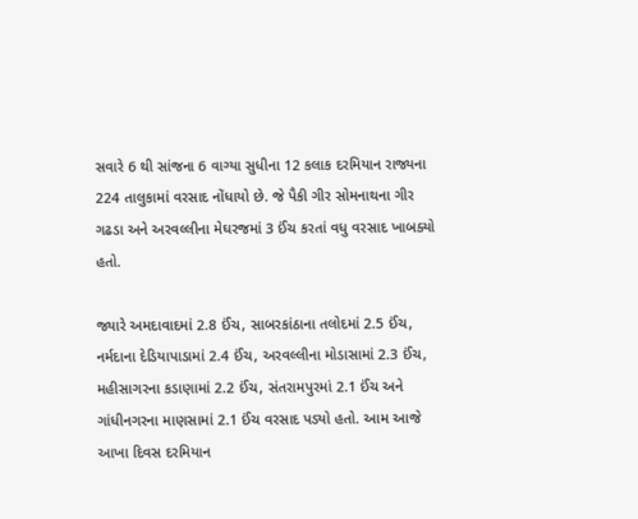સવારે 6 થી સાંજના 6 વાગ્યા સુધીના 12 કલાક દરમિયાન રાજ્યના 224 તાલુકામાં વરસાદ નોંધાયો છે. જે પૈકી ગીર સોમનાથના ગીર ગઢડા અને અરવલ્લીના મેઘરજમાં 3 ઈંચ કરતાં વધુ વરસાદ ખાબક્યો હતો.

જ્યારે અમદાવાદમાં 2.8 ઈંચ, સાબરકાંઠાના તલોદમાં 2.5 ઈંચ, નર્મદાના દેડિયાપાડામાં 2.4 ઈંચ, અરવલ્લીના મોડાસામાં 2.3 ઈંચ, મહીસાગરના કડાણામાં 2.2 ઈંચ, સંતરામપુરમાં 2.1 ઈંચ અને ગાંધીનગરના માણસામાં 2.1 ઈંચ વરસાદ પડ્યો હતો. આમ આજે આખા દિવસ દરમિયાન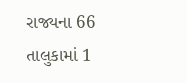રાજ્યના 66 તાલુકામાં 1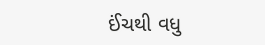ઈંચથી વધુ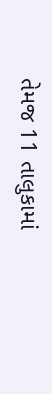તેમજ 11 તાલુકામાં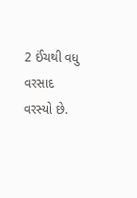2 ઈંચથી વધુ વરસાદ વરસ્યો છે.